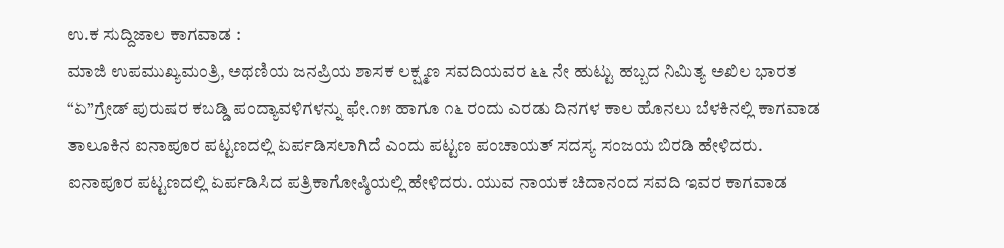ಉ.ಕ ಸುದ್ದಿಜಾಲ ಕಾಗವಾಡ :
ಮಾಜಿ ಉಪಮುಖ್ಯಮಂತ್ರಿ, ಅಥಣಿಯ ಜನಪ್ರಿಯ ಶಾಸಕ ಲಕ್ಷ್ಮಣ ಸವದಿಯವರ ೬೬ ನೇ ಹುಟ್ಟು ಹಬ್ಬದ ನಿಮಿತ್ಯ ಅಖಿಲ ಭಾರತ “ಏ”ಗ್ರೇಡ್ ಪುರುಷರ ಕಬಡ್ಡಿ ಪಂದ್ಯಾವಳಿಗಳನ್ನು ಫೇ.೧೫ ಹಾಗೂ ೧೬ ರಂದು ಎರಡು ದಿನಗಳ ಕಾಲ ಹೊನಲು ಬೆಳಕಿನಲ್ಲಿ ಕಾಗವಾಡ ತಾಲೂಕಿನ ಐನಾಪೂರ ಪಟ್ಟಣದಲ್ಲಿ ಏರ್ಪಡಿಸಲಾಗಿದೆ ಎಂದು ಪಟ್ಟಣ ಪಂಚಾಯತ್ ಸದಸ್ಯ ಸಂಜಯ ಬಿರಡಿ ಹೇಳಿದರು.
ಐನಾಪೂರ ಪಟ್ಟಣದಲ್ಲಿ ಏರ್ಪಡಿಸಿದ ಪತ್ರಿಕಾಗೋಷ್ಠಿಯಲ್ಲಿ ಹೇಳಿದರು. ಯುವ ನಾಯಕ ಚಿದಾನಂದ ಸವದಿ ಇವರ ಕಾಗವಾಡ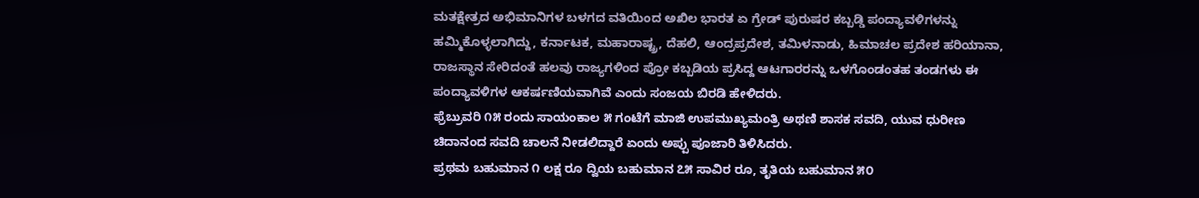ಮತಕ್ಷೇತ್ರದ ಅಭಿಮಾನಿಗಳ ಬಳಗದ ವತಿಯಿಂದ ಅಖಿಲ ಭಾರತ ಏ ಗ್ರೇಡ್ ಪುರುಷರ ಕಬ್ಬಡ್ಡಿ ಪಂದ್ಯಾವಳಿಗಳನ್ನು ಹಮ್ಮಿಕೊಳ್ಳಲಾಗಿದ್ದು, ಕರ್ನಾಟಕ, ಮಹಾರಾಷ್ಟ್ರ, ದೆಹಲಿ, ಆಂದ್ರಪ್ರದೇಶ, ತಮಿಳನಾಡು, ಹಿಮಾಚಲ ಪ್ರದೇಶ ಹರಿಯಾನಾ, ರಾಜಸ್ಥಾನ ಸೇರಿದಂತೆ ಹಲವು ರಾಜ್ಯಗಳಿಂದ ಪ್ರೋ ಕಬ್ಬಡಿಯ ಪ್ರಸಿದ್ದ ಆಟಗಾರರನ್ನು ಒಳಗೊಂಡಂತಹ ತಂಡಗಳು ಈ ಪಂದ್ಯಾವಳಿಗಳ ಆಕರ್ಷಣಿಯವಾಗಿವೆ ಎಂದು ಸಂಜಯ ಬಿರಡಿ ಹೇಳಿದರು.
ಫ್ರೆಬ್ರುವರಿ ೧೫ ರಂದು ಸಾಯಂಕಾಲ ೫ ಗಂಟೆಗೆ ಮಾಜಿ ಉಪಮುಖ್ಯಮಂತ್ರಿ ಅಥಣಿ ಶಾಸಕ ಸವದಿ, ಯುವ ಧುರೀಣ ಚಿದಾನಂದ ಸವದಿ ಚಾಲನೆ ನೀಡಲಿದ್ದಾರೆ ಏಂದು ಅಪ್ಪು ಪೂಜಾರಿ ತಿಳಿಸಿದರು.
ಪ್ರಥಮ ಬಹುಮಾನ ೧ ಲಕ್ಷ ರೂ ದ್ವಿಯ ಬಹುಮಾನ ೭೫ ಸಾವಿರ ರೂ, ತೃತಿಯ ಬಹುಮಾನ ೫೦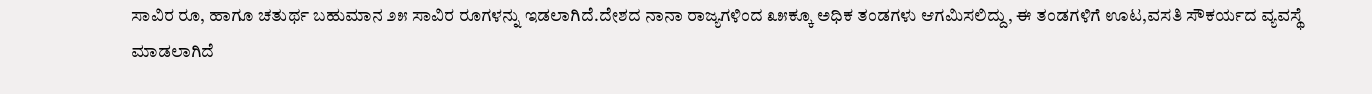ಸಾವಿರ ರೂ, ಹಾಗೂ ಚತುರ್ಥ ಬಹುಮಾನ ೨೫ ಸಾವಿರ ರೂಗಳನ್ನು ಇಡಲಾಗಿದೆ.ದೇಶದ ನಾನಾ ರಾಜ್ಯಗಳಿಂದ ೩೫ಕ್ಕೂ ಅಧಿಕ ತಂಡಗಳು ಆಗಮಿಸಲಿದ್ದು, ಈ ತಂಡಗಳಿಗೆ ಊಟ,ವಸತಿ ಸೌಕರ್ಯದ ವ್ಯವಸ್ಥೆ ಮಾಡಲಾಗಿದೆ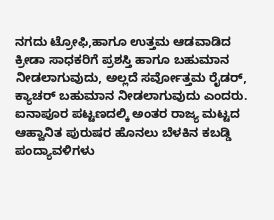ನಗದು ಟ್ರೋಫಿ,ಹಾಗೂ ಉತ್ತಮ ಆಡವಾಡಿದ ಕ್ರೀಡಾ ಸಾಧಕರಿಗೆ ಪ್ರಶಸ್ತಿ ಹಾಗೂ ಬಹುಮಾನ ನೀಡಲಾಗುವುದು, ಅಲ್ಲದೆ ಸರ್ವೋತ್ತಮ ರೈಡರ್, ಕ್ಯಾಚರ್ ಬಹುಮಾನ ನೀಡಲಾಗುವುದು ಎಂದರು.
ಐನಾಪೂರ ಪಟ್ಟಣದಲ್ಕಿ ಅಂತರ ರಾಜ್ಯ ಮಟ್ಟದ ಆಹ್ವಾನಿತ ಪುರುಷರ ಹೊನಲು ಬೆಳಕಿನ ಕಬಡ್ಡಿ ಪಂದ್ಯಾವಳಿಗಳು